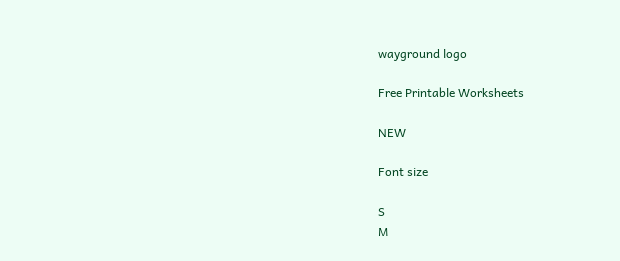wayground logo

Free Printable Worksheets

NEW

Font size

S
M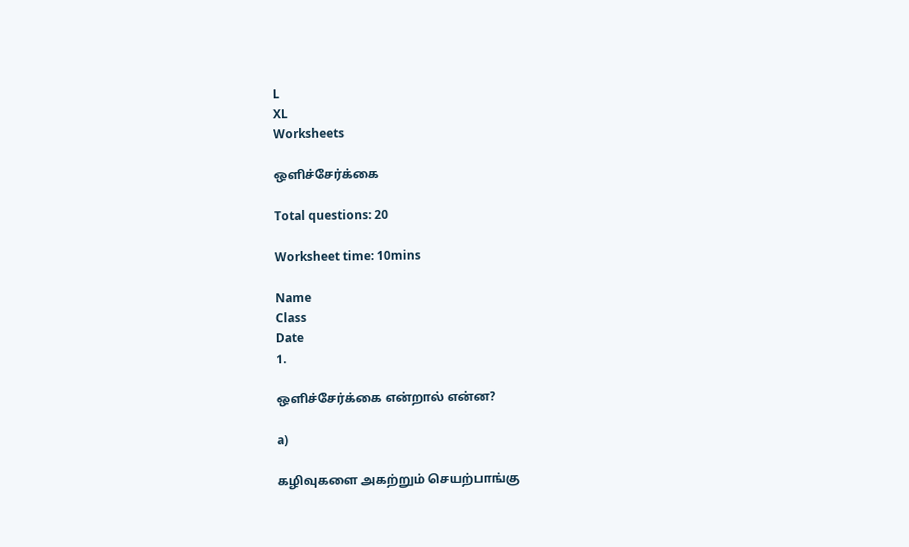L
XL
Worksheets

ஒளிச்சேர்க்கை

Total questions: 20

Worksheet time: 10mins

Name
Class
Date
1.

ஒளிச்சேர்க்கை என்றால் என்ன?

a)

கழிவுகளை அகற்றும் செயற்பாங்கு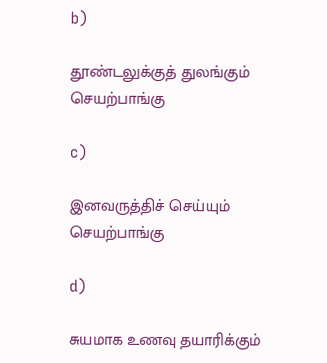b)

தூண்டலுக்குத் துலங்கும் செயற்பாங்கு

c)

இனவருத்திச் செய்யும் செயற்பாங்கு

d)

சுயமாக உணவு தயாரிக்கும்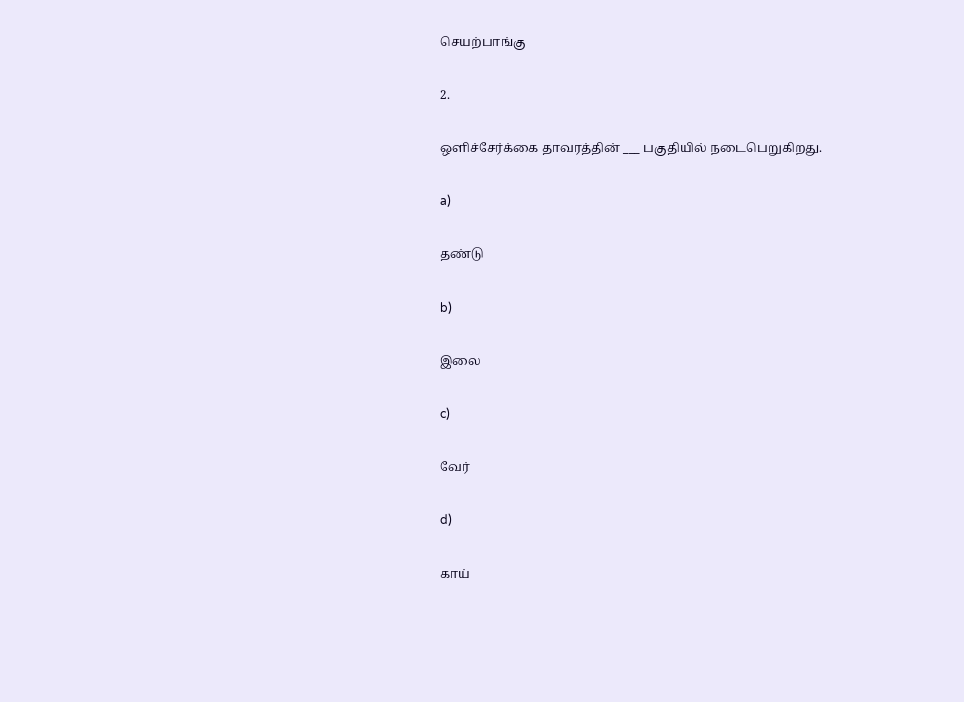செயற்பாங்கு

2.

ஒளிச்சேர்க்கை தாவரத்தின் ___ பகுதியில் நடைபெறுகிறது.

a)

தண்டு

b)

இலை

c)

வேர்

d)

காய்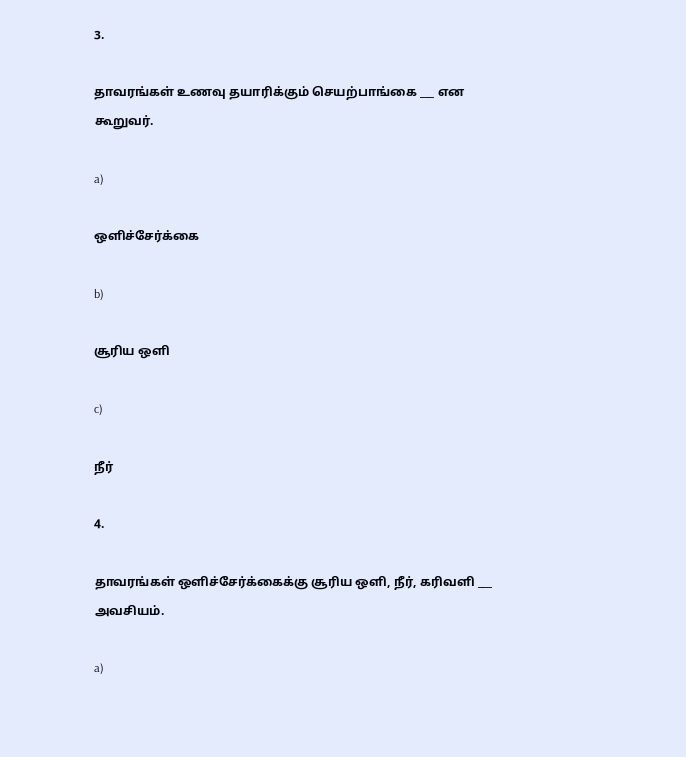3.

தாவரங்கள் உணவு தயாரிக்கும் செயற்பாங்கை ___ என கூறுவர்.

a)

ஒளிச்சேர்க்கை

b)

சூரிய ஒளி

c)

நீர்

4.

தாவரங்கள் ஒளிச்சேர்க்கைக்கு சூரிய ஒளி, நீர், கரிவளி ___ அவசியம்.

a)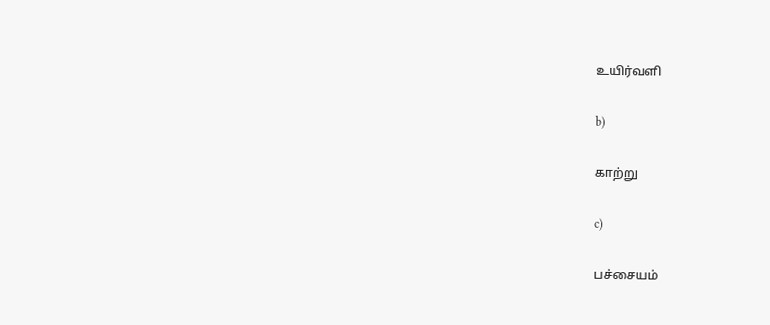உயிர்வளி

b)

காற்று

c)

பச்சையம்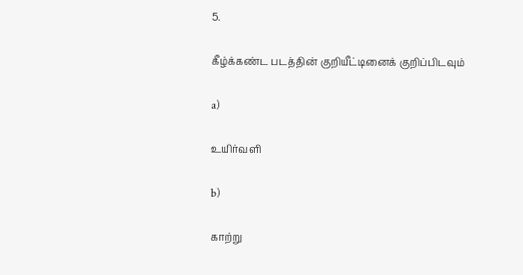5.

கீழ்க்கண்ட படத்தின் குறியீட்டினைக் குறிப்பிடவும்

a)

உயிர்வளி

b)

காற்று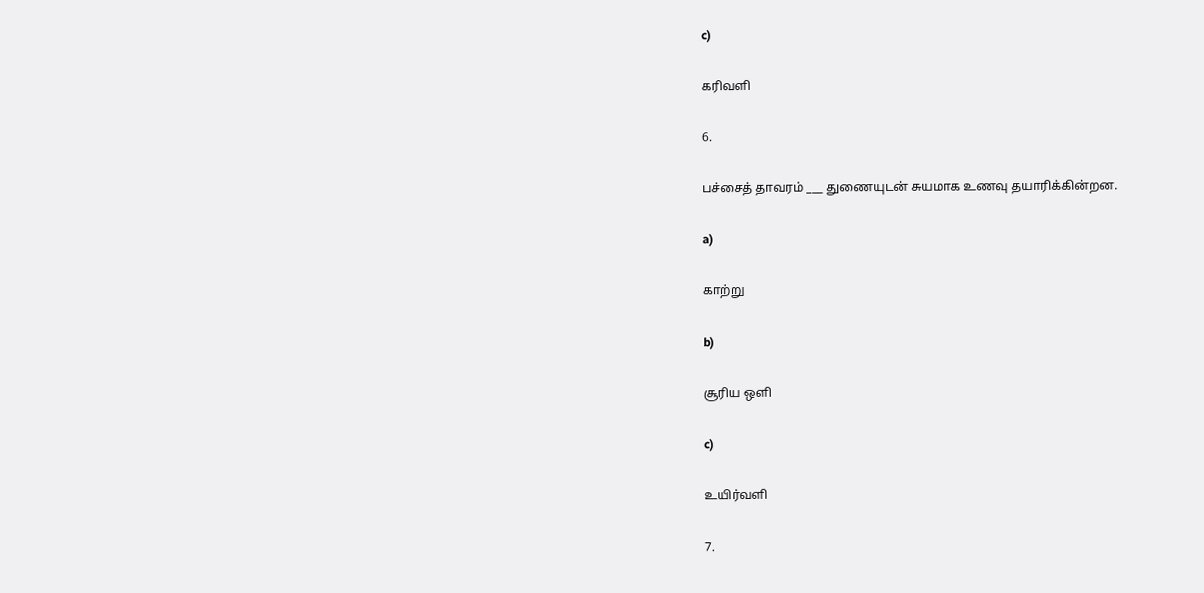c)

கரிவளி

6.

பச்சைத் தாவரம் ___ துணையுடன் சுயமாக உணவு தயாரிக்கின்றன.

a)

காற்று

b)

சூரிய ஒளி

c)

உயிர்வளி

7.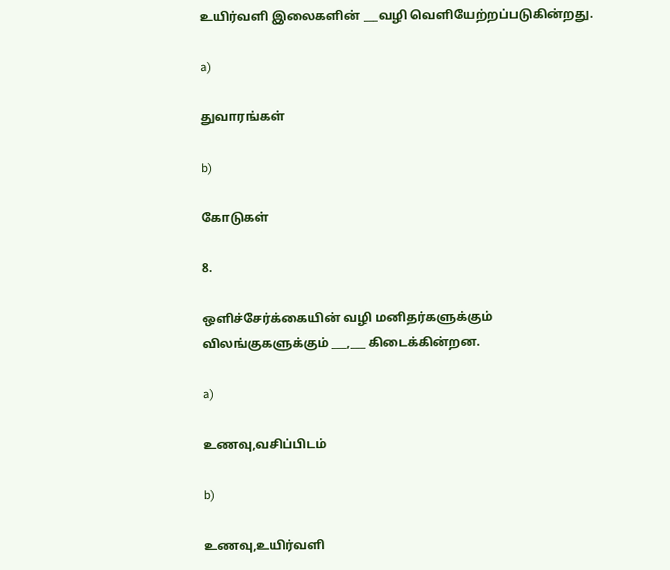உயிர்வளி இலைகளின் ___வழி வெளியேற்றப்படுகின்றது.

a)

துவாரங்கள்

b)

கோடுகள்

8.

ஒளிச்சேர்க்கையின் வழி மனிதர்களுக்கும் விலங்குகளுக்கும் ___,___ கிடைக்கின்றன.

a)

உணவு,வசிப்பிடம்

b)

உணவு,உயிர்வளி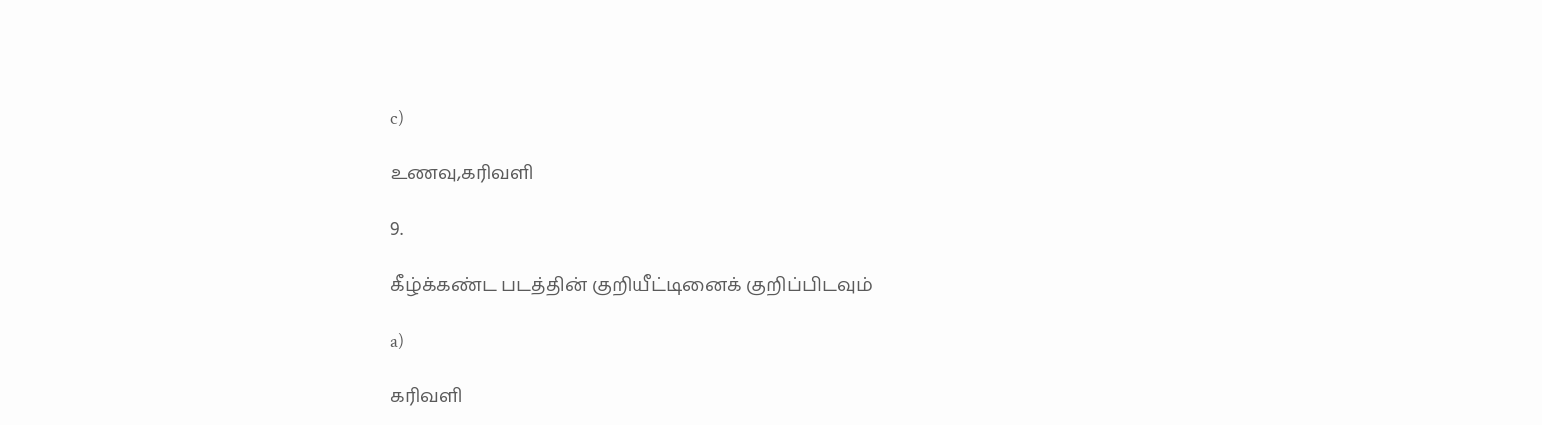c)

உணவு,கரிவளி

9.

கீழ்க்கண்ட படத்தின் குறியீட்டினைக் குறிப்பிடவும்

a)

கரிவளி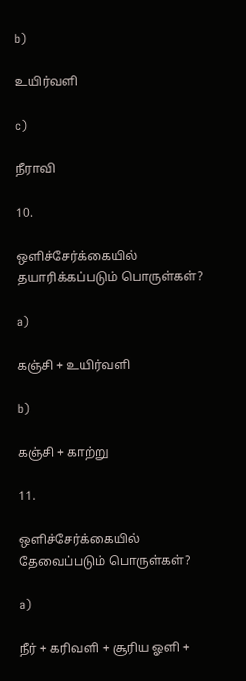b)

உயிர்வளி

c)

நீராவி

10.

ஒளிச்சேர்க்கையில் தயாரிக்கப்படும் பொருள்கள்?

a)

கஞ்சி + உயிர்வளி

b)

கஞ்சி + காற்று

11.

ஒளிச்சேர்க்கையில் தேவைப்படும் பொருள்கள்?

a)

நீர் + கரிவளி + சூரிய ஓளி +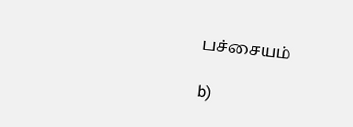பச்சையம்

b)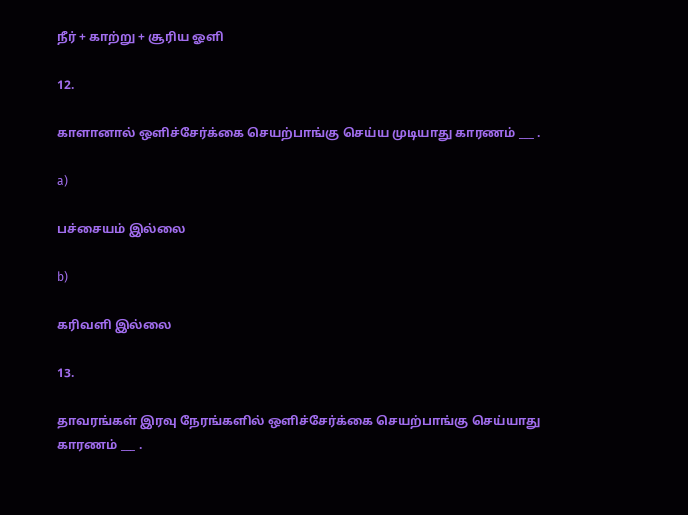நீர் + காற்று + சூரிய ஓளி

12.

காளானால் ஒளிச்சேர்க்கை செயற்பாங்கு செய்ய முடியாது காரணம் ___ .

a)

பச்சையம் இல்லை

b)

கரிவளி இல்லை

13.

தாவரங்கள் இரவு நேரங்களில் ஒளிச்சேர்க்கை செயற்பாங்கு செய்யாது காரணம் ___ .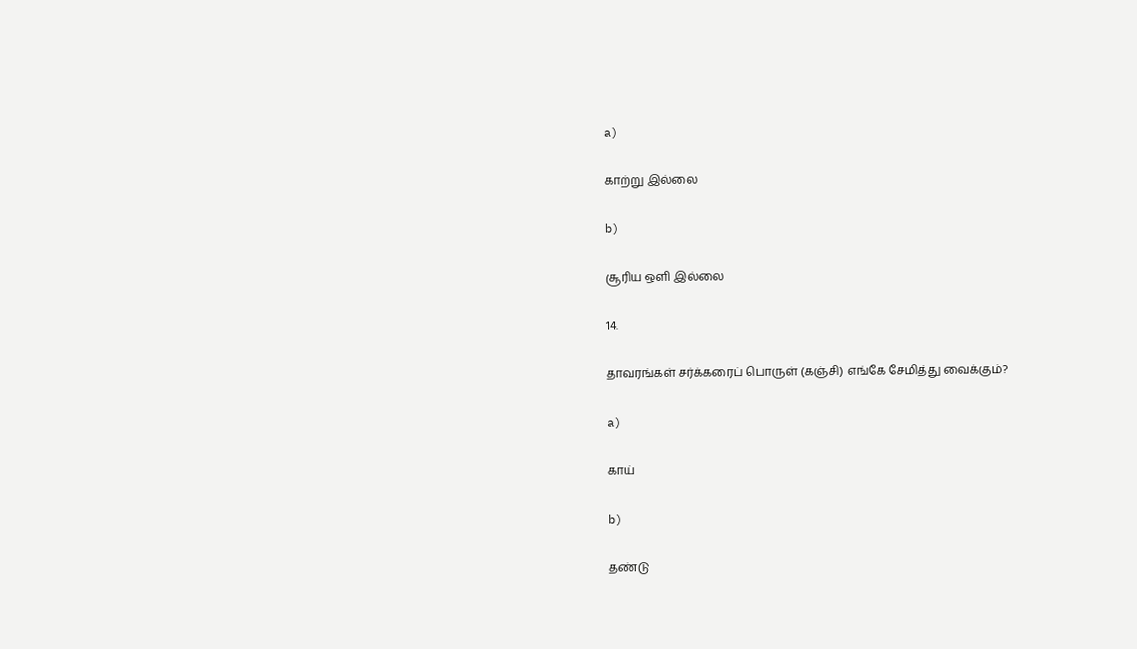a)

காற்று இல்லை

b)

சூரிய ஒளி இல்லை

14.

தாவரங்கள் சர்க்கரைப் பொருள் (கஞ்சி) எங்கே சேமித்து வைக்கும்?

a)

காய்

b)

தண்டு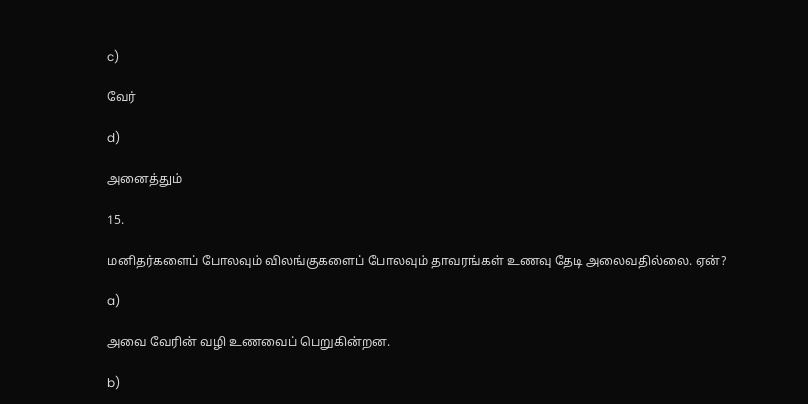c)

வேர்

d)

அனைத்தும்

15.

மனிதர்களைப் போலவும் விலங்குகளைப் போலவும் தாவரங்கள் உணவு தேடி அலைவதில்லை. ஏன்?

a)

அவை வேரின் வழி உணவைப் பெறுகின்றன.

b)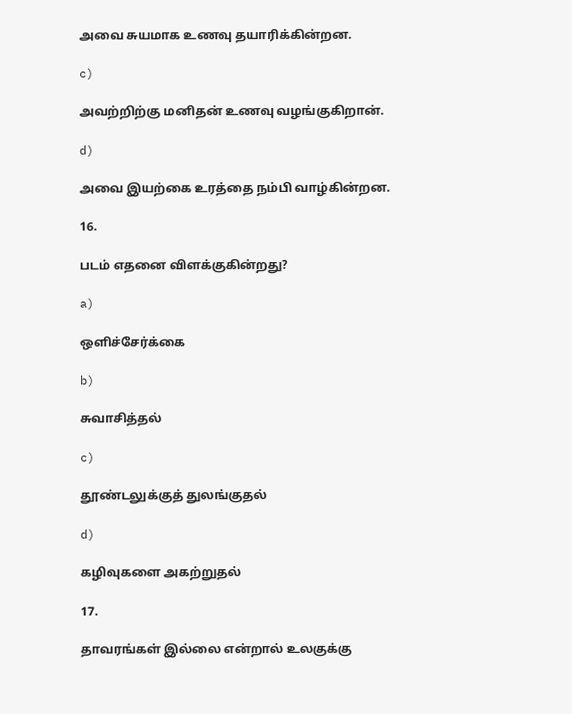அவை சுயமாக உணவு தயாரிக்கின்றன.

c)

அவற்றிற்கு மனிதன் உணவு வழங்குகிறான்.

d)

அவை இயற்கை உரத்தை நம்பி வாழ்கின்றன.

16.

படம் எதனை விளக்குகின்றது?

a)

ஒளிச்சேர்க்கை

b)

சுவாசித்தல்

c)

தூண்டலுக்குத் துலங்குதல்

d)

கழிவுகளை அகற்றுதல்

17.

தாவரங்கள் இல்லை என்றால் உலகுக்கு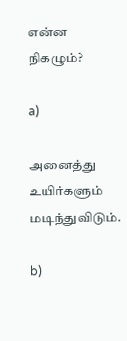என்ன நிகழும்?

a)

அனைத்து உயிர்களும் மடிந்துவிடும்.

b)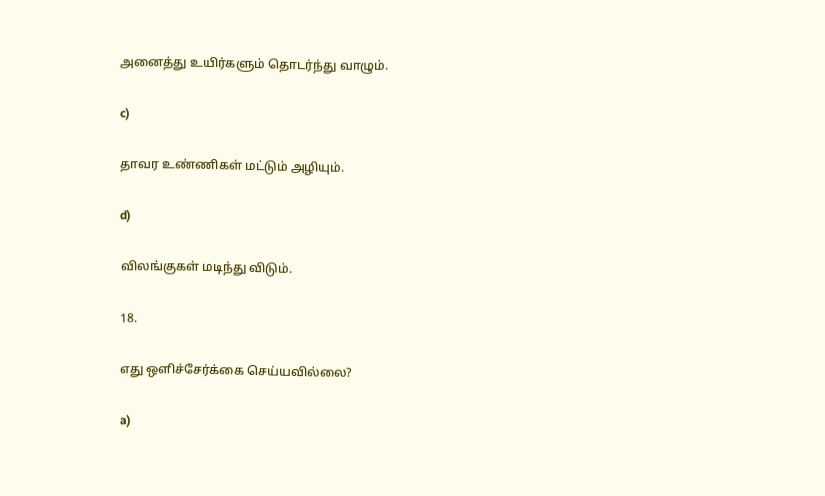அனைத்து உயிர்களும் தொடர்ந்து வாழும்.

c)

தாவர உண்ணிகள் மட்டும் அழியும்.

d)

விலங்குகள் மடிந்து விடும்.

18.

எது ஒளிச்சேர்க்கை செய்யவில்லை?

a)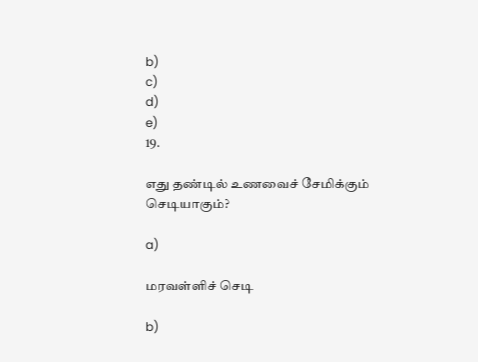b)
c)
d)
e)
19.

எது தண்டில் உணவைச் சேமிக்கும் செடியாகும்?

a)

மரவள்ளிச் செடி

b)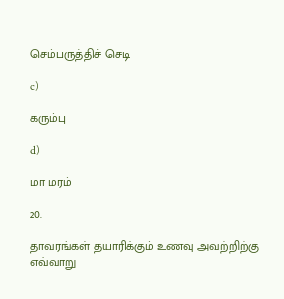செம்பருத்திச் செடி

c)

கரும்பு

d)

மா மரம்

20.

தாவரங்கள் தயாரிக்கும் உணவு அவற்றிற்கு எவ்வாறு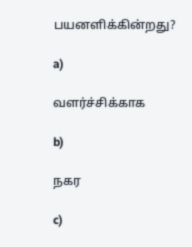பயனளிக்கின்றது?

a)

வளர்ச்சிக்காக

b)

நகர

c)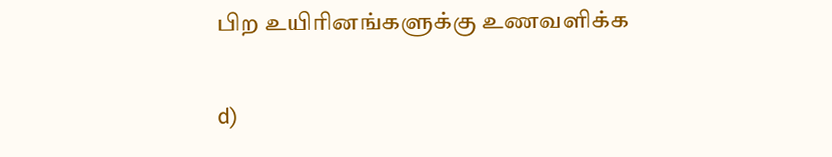பிற உயிரினங்களுக்கு உணவளிக்க

d)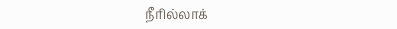நீரில்லாக்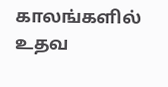காலங்களில் உதவ